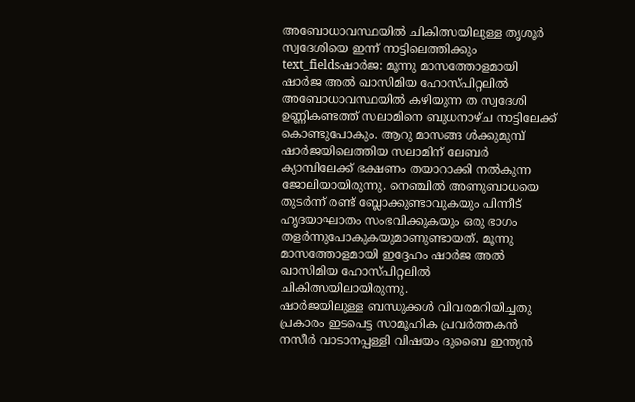അബോധാവസ്ഥയിൽ ചികിത്സയിലുള്ള തൃശൂർ സ്വദേശിയെ ഇന്ന് നാട്ടിലെത്തിക്കും
text_fieldsഷാർജ: മൂന്നു മാസത്തോളമായി ഷാർജ അൽ ഖാസിമിയ ഹോസ്പിറ്റലിൽ അബോധാവസ്ഥയിൽ കഴിയുന്ന ത സ്വദേശി ഉണ്ണികണ്ടത്ത് സലാമിനെ ബുധനാഴ്ച നാട്ടിലേക്ക് കൊണ്ടുപോകും. ആറു മാസങ്ങ ൾക്കുമുമ്പ് ഷാർജയിലെത്തിയ സലാമിന് ലേബർ ക്യാമ്പിലേക്ക് ഭക്ഷണം തയാറാക്കി നൽകുന്ന ജോലിയായിരുന്നു. നെഞ്ചിൽ അണുബാധയെ തുടർന്ന് രണ്ട് ബ്ലോക്കുണ്ടാവുകയും പിന്നീട് ഹൃദയാഘാതം സംഭവിക്കുകയും ഒരു ഭാഗം തളർന്നുപോകുകയുമാണുണ്ടായത്. മൂന്നു മാസത്തോളമായി ഇദ്ദേഹം ഷാർജ അൽ ഖാസിമിയ ഹോസ്പിറ്റലിൽ ചികിത്സയിലായിരുന്നു.
ഷാർജയിലുള്ള ബന്ധുക്കൾ വിവരമറിയിച്ചതു പ്രകാരം ഇടപെട്ട സാമൂഹിക പ്രവർത്തകൻ നസീർ വാടാനപ്പള്ളി വിഷയം ദുബൈ ഇന്ത്യൻ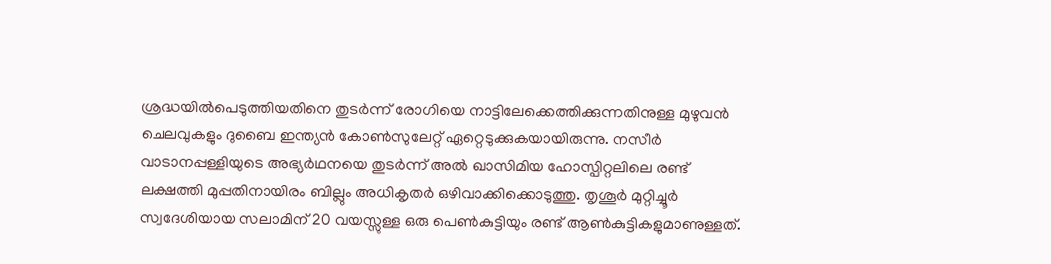ശ്രദ്ധയിൽപെടുത്തിയതിനെ തുടർന്ന് രോഗിയെ നാട്ടിലേക്കെത്തിക്കുന്നതിനുള്ള മുഴുവൻ ചെലവുകളും ദുബൈ ഇന്ത്യൻ കോൺസുലേറ്റ് ഏറ്റെടുക്കുകയായിരുന്നു. നസീർ വാടാനപ്പള്ളിയുടെ അഭ്യർഥനയെ തുടർന്ന് അൽ ഖാസിമിയ ഹോസ്പിറ്റലിലെ രണ്ട് ലക്ഷത്തി മുപ്പതിനായിരം ബില്ലും അധികൃതർ ഒഴിവാക്കിക്കൊടുത്തു. തൃശൂർ മുറ്റിച്ചൂർ സ്വദേശിയായ സലാമിന് 20 വയസ്സുള്ള ഒരു പെൺകുട്ടിയും രണ്ട് ആൺകുട്ടികളുമാണുള്ളത്.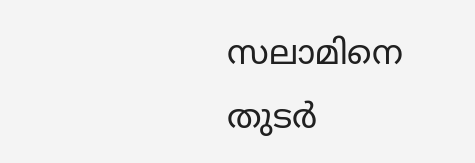സലാമിനെ തുടർ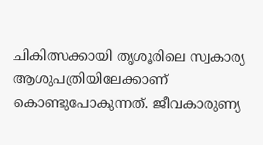ചികിത്സക്കായി തൃശൂരിലെ സ്വകാര്യ ആശുപത്രിയിലേക്കാണ് കൊണ്ടുപോകുന്നത്. ജീവകാരുണ്യ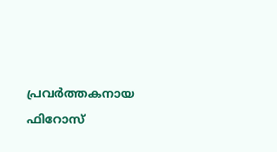പ്രവർത്തകനായ ഫിറോസ്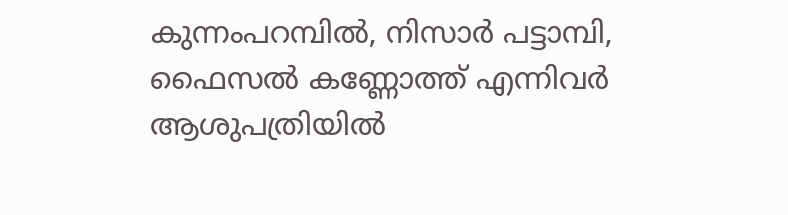കുന്നംപറമ്പിൽ, നിസാർ പട്ടാമ്പി, ഫൈസൽ കണ്ണോത്ത് എന്നിവർ ആശുപത്രിയിൽ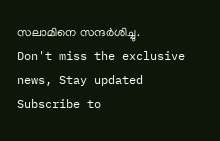സലാമിനെ സന്ദർശിച്ചു.
Don't miss the exclusive news, Stay updated
Subscribe to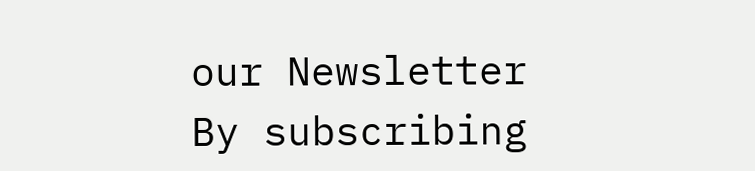our Newsletter
By subscribing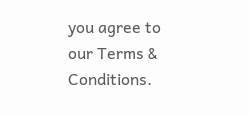you agree to our Terms & Conditions.